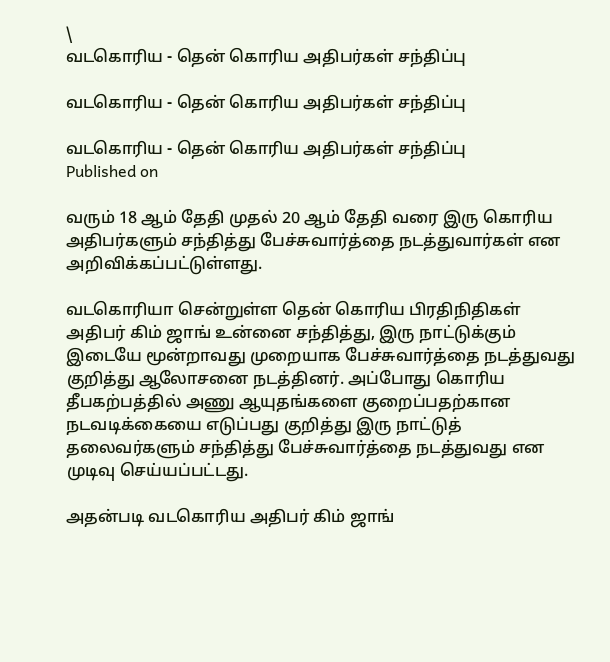\
வடகொரிய - தென் கொரிய அதிபர்கள் சந்திப்பு

வடகொரிய - தென் கொரிய அதிபர்கள் சந்திப்பு

வடகொரிய - தென் கொரிய அதிபர்கள் சந்திப்பு
Published on

வரும் 18 ஆம் தேதி முதல் 20 ஆம் தேதி வரை இரு கொரிய அதிபர்களும் சந்தித்து பேச்சுவார்த்தை நடத்துவார்கள் என அறிவிக்கப்பட்டுள்ளது.

வடகொரியா சென்றுள்ள தென் கொரிய பிரதிநிதிகள் அதிபர் கிம் ஜாங் உன்னை சந்தித்து, இரு நாட்டுக்கும் இடையே மூன்றாவது முறையாக பேச்சுவார்த்தை நடத்துவது குறித்து ஆலோசனை நடத்தினர். அப்போது கொரிய தீபகற்பத்தில் அணு ஆயுதங்களை குறைப்பதற்கான நடவடிக்கையை எடுப்பது குறித்து இரு நாட்டுத் தலைவர்களும் சந்தித்து பேச்சுவார்த்தை நடத்துவது என முடிவு செய்யப்பட்டது.

அதன்படி வடகொரிய அதிபர் கிம் ஜாங்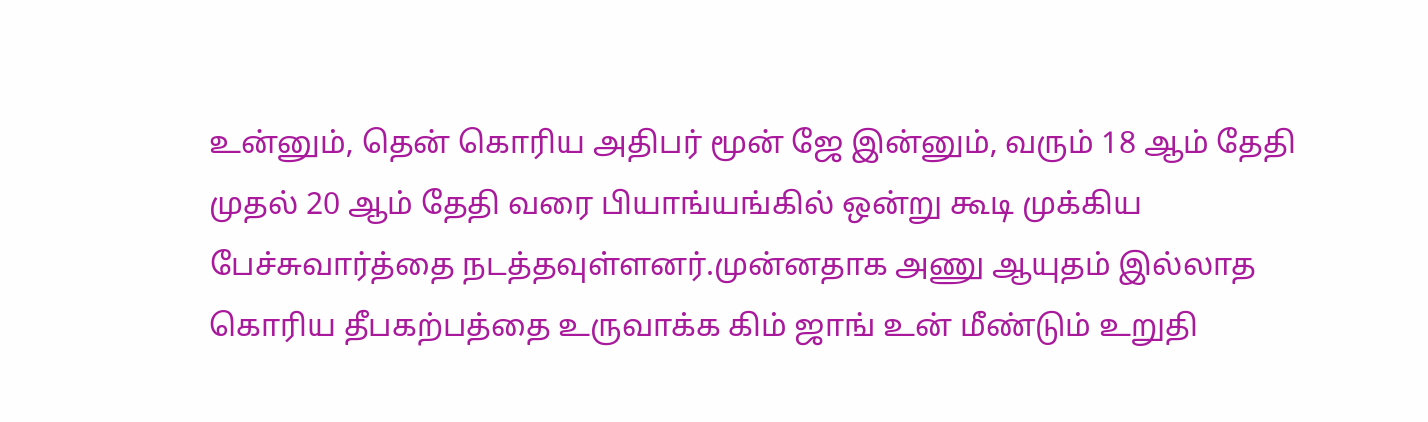உன்னும், தென் கொரிய அதிபர் மூன் ஜே இன்னும், வரும் 18 ஆம் தேதி முதல் 20 ஆம் தேதி வரை பியாங்யங்கில் ஒன்று கூடி முக்கிய பேச்சுவார்த்தை நடத்தவுள்ளனர்.முன்னதாக அணு ஆயுதம் இல்லாத கொரிய தீபகற்பத்தை உருவாக்க கிம் ஜாங் உன் மீண்டும் உறுதி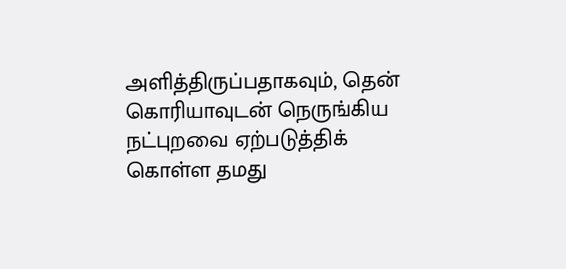அளித்திருப்பதாகவும், தென் கொரியாவுடன் நெருங்கிய நட்புறவை ஏற்படுத்திக் கொள்ள தமது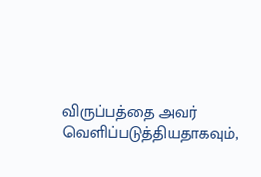விருப்பத்தை அவர் வெளிப்படுத்தியதாகவும்,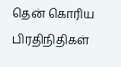தென் கொரிய‌ பிரதிநிதிகள்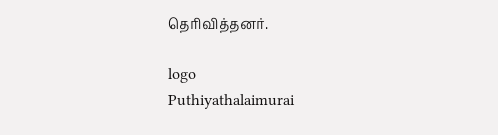தெரிவித்தனர்.

logo
Puthiyathalaimurai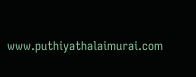www.puthiyathalaimurai.com